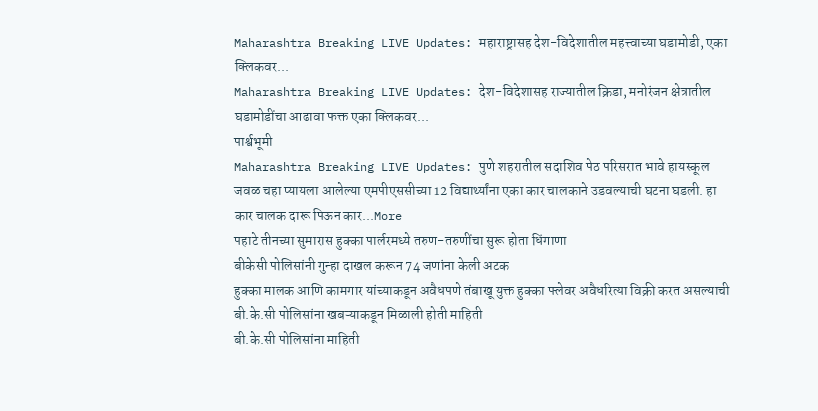Maharashtra Breaking LIVE Updates: महाराष्ट्रासह देश-विदेशातील महत्त्वाच्या घडामोडी, एका क्लिकवर...
Maharashtra Breaking LIVE Updates: देश-विदेशासह राज्यातील क्रिडा, मनोरंजन क्षेत्रातील घडामोडींचा आढावा फक्त एका क्लिकवर...
पार्श्वभूमी
Maharashtra Breaking LIVE Updates: पुणे शहरातील सदाशिव पेठ परिसरात भावे हायस्कूल जवळ चहा प्यायला आलेल्या एमपीएससीच्या 12 विद्यार्थ्यांना एका कार चालकाने उडवल्याची घटना घडली. हा कार चालक दारू पिऊन कार...More
पहाटे तीनच्या सुमारास हुक्का पार्लरमध्ये तरुण-तरुणींचा सुरू होता धिंगाणा
बीकेसी पोलिसांनी गुन्हा दाखल करून 74 जणांना केली अटक
हुक्का मालक आणि कामगार यांच्याकडून अवैधपणे तंबाखू युक्त हुक्का फ्लेवर अवैधरित्या विक्री करत असल्याची बी.के.सी पोलिसांना खबऱ्याकडून मिळाली होती माहिती
बी.के.सी पोलिसांना माहिती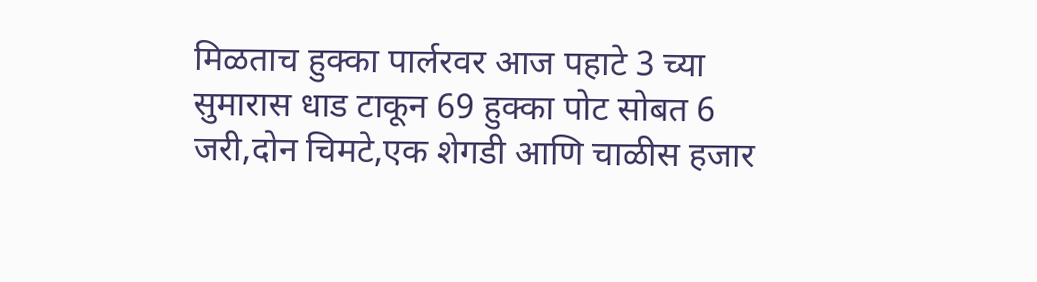मिळताच हुक्का पार्लरवर आज पहाटे 3 च्या सुमारास धाड टाकून 69 हुक्का पोट सोबत 6 जरी,दोन चिमटे,एक शेगडी आणि चाळीस हजार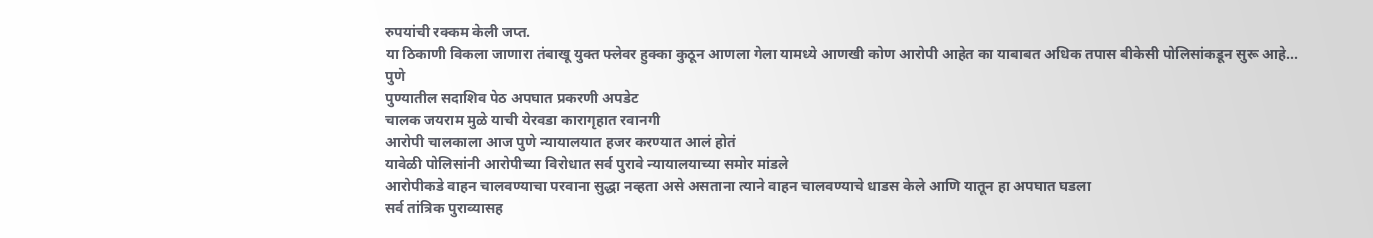रुपयांची रक्कम केली जप्त.
या ठिकाणी विकला जाणारा तंबाखू युक्त फ्लेवर हुक्का कुठून आणला गेला यामध्ये आणखी कोण आरोपी आहेत का याबाबत अधिक तपास बीकेसी पोलिसांकडून सुरू आहे...
पुणे
पुण्यातील सदाशिव पेठ अपघात प्रकरणी अपडेट
चालक जयराम मुळे याची येरवडा कारागृहात रवानगी
आरोपी चालकाला आज पुणे न्यायालयात हजर करण्यात आलं होतं
यावेळी पोलिसांनी आरोपीच्या विरोधात सर्व पुरावे न्यायालयाच्या समोर मांडले
आरोपीकडे वाहन चालवण्याचा परवाना सुद्धा नव्हता असे असताना त्याने वाहन चालवण्याचे धाडस केले आणि यातून हा अपघात घडला
सर्व तांत्रिक पुराव्यासह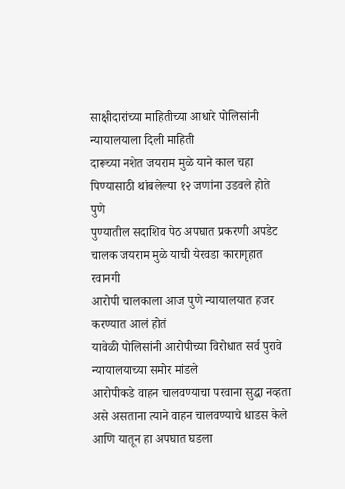साक्षीदारांच्या माहितीच्या आधारे पोलिसांनी न्यायालयाला दिली माहिती
दारूच्या नशेत जयराम मुळे याने काल चहा पिण्यासाठी थांबलेल्या १२ जणांना उडवले होते
पुणे
पुण्यातील सदाशिव पेठ अपघात प्रकरणी अपडेट
चालक जयराम मुळे याची येरवडा कारागृहात रवानगी
आरोपी चालकाला आज पुणे न्यायालयात हजर करण्यात आलं होतं
यावेळी पोलिसांनी आरोपीच्या विरोधात सर्व पुरावे न्यायालयाच्या समोर मांडले
आरोपीकडे वाहन चालवण्याचा परवाना सुद्धा नव्हता असे असताना त्याने वाहन चालवण्याचे धाडस केले आणि यातून हा अपघात घडला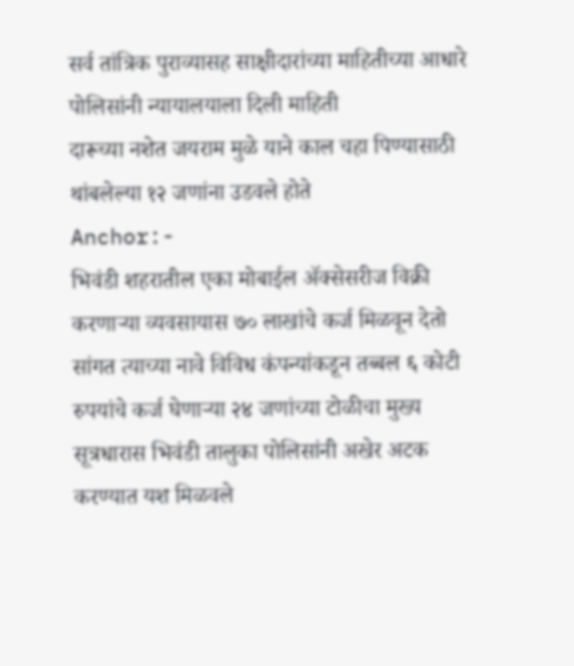सर्व तांत्रिक पुराव्यासह साक्षीदारांच्या माहितीच्या आधारे पोलिसांनी न्यायालयाला दिली माहिती
दारूच्या नशेत जयराम मुळे याने काल चहा पिण्यासाठी थांबलेल्या १२ जणांना उडवले होते
Anchor:-
भिवंडी शहरातील एका मोबाईल ॲक्सेसरीज विक्री करणाऱ्या व्यवसायास ७० लाखांचे कर्ज मिळवून देतो सांगत त्याच्या नावे विविध कंपन्यांकडून तब्बल ६ कोटी रुपयांचे कर्ज घेणाऱ्या २४ जणांच्या टोळीचा मुख्य सूत्रधारास भिवंडी तालुका पोलिसांनी अखेर अटक करण्यात यश मिळवले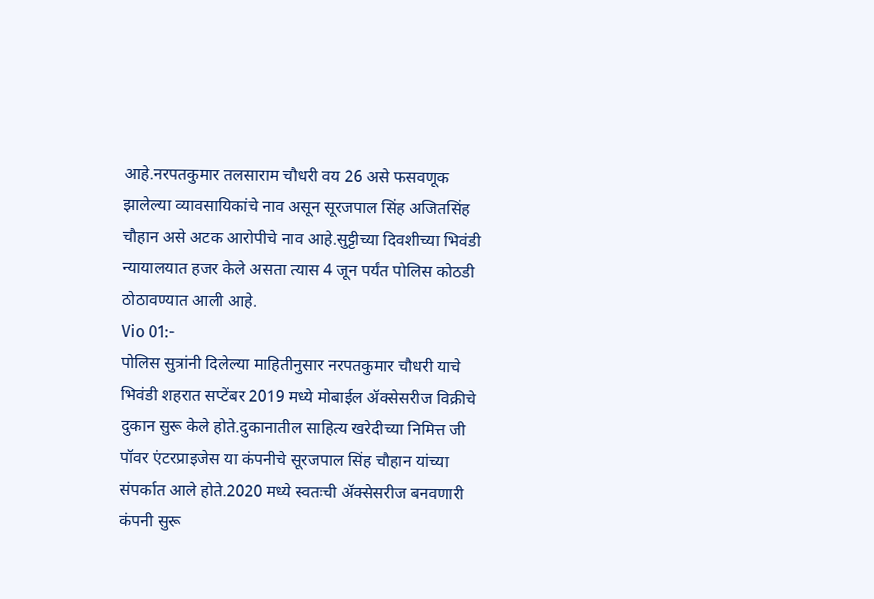आहे.नरपतकुमार तलसाराम चौधरी वय 26 असे फसवणूक झालेल्या व्यावसायिकांचे नाव असून सूरजपाल सिंह अजितसिंह चौहान असे अटक आरोपीचे नाव आहे.सुट्टीच्या दिवशीच्या भिवंडी न्यायालयात हजर केले असता त्यास 4 जून पर्यंत पोलिस कोठडी ठोठावण्यात आली आहे.
Vio 01:-
पोलिस सुत्रांनी दिलेल्या माहितीनुसार नरपतकुमार चौधरी याचे भिवंडी शहरात सप्टेंबर 2019 मध्ये मोबाईल ॲक्सेसरीज विक्रीचे दुकान सुरू केले होते.दुकानातील साहित्य खरेदीच्या निमित्त जी पॉवर एंटरप्राइजेस या कंपनीचे सूरजपाल सिंह चौहान यांच्या संपर्कात आले होते.2020 मध्ये स्वतःची ॲक्सेसरीज बनवणारी कंपनी सुरू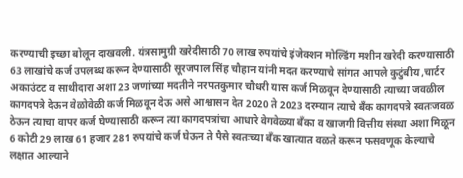करण्याची इच्छा बोलून दाखवली. यंत्रसामुग्री खरेदीसाठी 70 लाख रुपयांचे इंजेक्शन मोल्डिंग मशीन खरेदी करण्यासाठी 63 लाखांचे कर्ज उपलब्ध करून देण्यासाठी सूरजपाल सिंह चौहान यांनी मदत करण्याचे सांगत आपले कुटुंबीय ,चार्टर अकाउंटट व साथीदारा अशा 23 जणांच्या मदतीने नरपतकुमार चौधरी यास कर्ज मिळवून देण्यासाठी त्याच्या जवळील कागदपत्रे देऊन वेळोवेळी कर्ज मिळवून देऊ असे आश्वासन देत 2020 ते 2023 दरम्यान त्याचे बँक कागदपत्रे स्वतःजवळ ठेऊन त्याचा वापर कर्ज घेण्यासाठी करून त्या कागदपत्रांचा आधारे वेगवेळ्या बँका व खाजगी वित्तीय संस्था अशा मिळून 6 कोटी 29 लाख 61 हजार 281 रुपयांचे कर्ज घेऊन ते पैसे स्वतःच्या बँक खात्यात वळते करून फसवणूक केल्याचे लक्षात आल्याने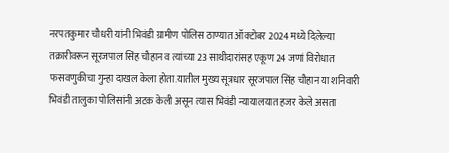नरपतकुमार चौधरी यांनी भिवंडी ग्रामीण पोलिस ठाण्यात ऑक्टोबर 2024 मध्ये दिलेल्या तक्रारीवरून सूरजपाल सिंह चौहान व त्यांच्या 23 साथीदारांसह एकूण 24 जणां विरोधात फसवणुकीचा गुन्हा दाखल केला होता.यातील मुख्य सूत्रधार सूरजपाल सिंह चौहान या शनिवारी भिवंडी तालुका पोलिसांनी अटक केली असून त्यास भिवंडी न्यायालयात हजर केले असता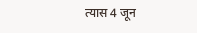त्यास 4 जून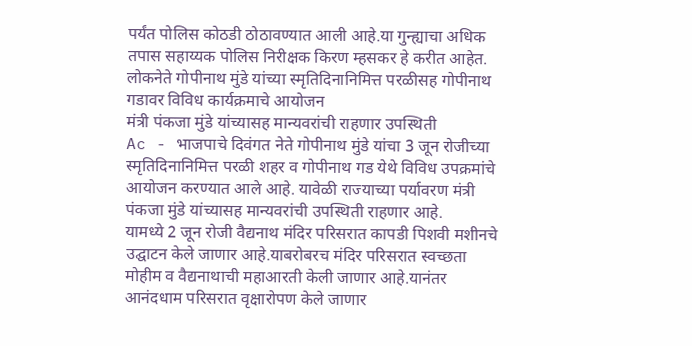पर्यंत पोलिस कोठडी ठोठावण्यात आली आहे.या गुन्ह्याचा अधिक तपास सहाय्यक पोलिस निरीक्षक किरण म्हसकर हे करीत आहेत.
लोकनेते गोपीनाथ मुंडे यांच्या स्मृतिदिनानिमित्त परळीसह गोपीनाथ गडावर विविध कार्यक्रमाचे आयोजन
मंत्री पंकजा मुंडे यांच्यासह मान्यवरांची राहणार उपस्थिती
Ac - भाजपाचे दिवंगत नेते गोपीनाथ मुंडे यांचा 3 जून रोजीच्या स्मृतिदिनानिमित्त परळी शहर व गोपीनाथ गड येथे विविध उपक्रमांचे आयोजन करण्यात आले आहे. यावेळी राज्याच्या पर्यावरण मंत्री पंकजा मुंडे यांच्यासह मान्यवरांची उपस्थिती राहणार आहे.
यामध्ये 2 जून रोजी वैद्यनाथ मंदिर परिसरात कापडी पिशवी मशीनचे उद्घाटन केले जाणार आहे.याबरोबरच मंदिर परिसरात स्वच्छता मोहीम व वैद्यनाथाची महाआरती केली जाणार आहे.यानंतर आनंदधाम परिसरात वृक्षारोपण केले जाणार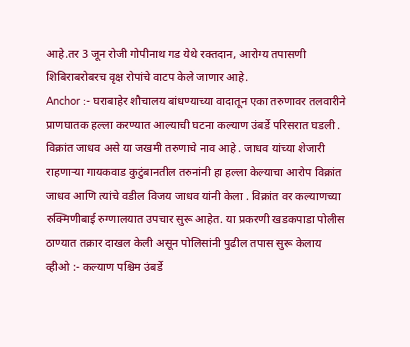आहे.तर 3 जून रोजी गोपीनाथ गड येथे रक्तदान, आरोग्य तपासणी शिबिराबरोबरच वृक्ष रोपांचे वाटप केले जाणार आहे.
Anchor :- घराबाहेर शौचालय बांधण्याच्या वादातून एका तरुणावर तलवारीने प्राणघातक हल्ला करण्यात आल्याची घटना कल्याण उंबर्डे परिसरात घडली . विक्रांत जाधव असे या जखमी तरुणाचे नाव आहे . जाधव यांच्या शेजारी राहणाऱ्या गायकवाड कुटुंबानतील तरुनांनी हा हल्ला केल्याचा आरोप विक्रांत जाधव आणि त्यांचे वडील विजय जाधव यांनी केला . विक्रांत वर कल्याणच्या रुक्मिणीबाई रुग्णालयात उपचार सुरू आहेत. या प्रकरणी खडकपाडा पोलीस ठाण्यात तक्रार दाखल केली असून पोलिसांनी पुढील तपास सुरू केलाय
व्हीओ :- कल्याण पश्चिम उंबर्डे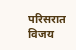परिसरात विजय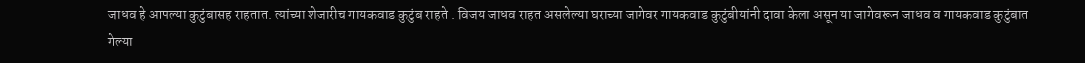जाधव हे आपल्या कुटुंबासह राहतात. त्यांच्या शेजारीच गायकवाड कुटुंब राहते . विजय जाधव राहत असलेल्या घराच्या जागेवर गायकवाड कुटुंबीयांनी दावा केला असून या जागेवरून जाधव व गायकवाड कुटुंबात गेल्या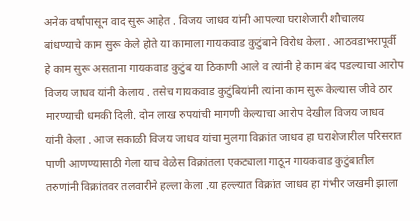अनेक वर्षांपासून वाद सुरू आहेत . विजय जाधव यांनी आपल्या घराशेजारी शौचालय बांधण्याचे काम सुरू केले होते या कामाला गायकवाड कुटुंबाने विरोध केला . आठवडाभरापूर्वी हे काम सुरू असताना गायकवाड कुटुंब या ठिकाणी आले व त्यांनी हे काम बंद पडल्याचा आरोप विजय जाधव यांनी केलाय . तसेच गायकवाड कुटुंबियांनी त्यांना काम सुरू केल्यास जीवे ठार मारण्याची धमकी दिली. दोन लाख रुपयांची मागणी केल्याचा आरोप देखील विजय जाधव यांनी केला . आज सकाळी विजय जाधव यांचा मुलगा विक्रांत जाधव हा घराशेजारील परिसरात पाणी आणण्यासाठी गेला याच वेळेस विक्रांतला एकट्याला गाठून गायकवाड कुटुंबातील तरुणांनी विक्रांतवर तलवारीने हल्ला केला .या हल्ल्यात विक्रांत जाधव हा गंभीर जखमी झाला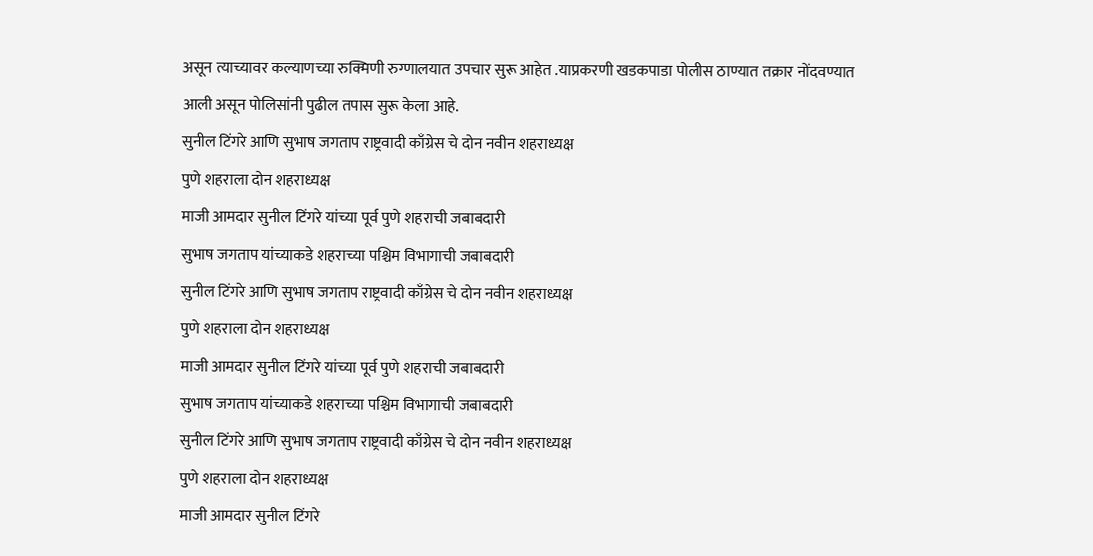असून त्याच्यावर कल्याणच्या रुक्मिणी रुग्णालयात उपचार सुरू आहेत .याप्रकरणी खडकपाडा पोलीस ठाण्यात तक्रार नोंदवण्यात आली असून पोलिसांनी पुढील तपास सुरू केला आहे.
सुनील टिंगरे आणि सुभाष जगताप राष्ट्रवादी काँग्रेस चे दोन नवीन शहराध्यक्ष
पुणे शहराला दोन शहराध्यक्ष
माजी आमदार सुनील टिंगरे यांच्या पूर्व पुणे शहराची जबाबदारी
सुभाष जगताप यांच्याकडे शहराच्या पश्चिम विभागाची जबाबदारी
सुनील टिंगरे आणि सुभाष जगताप राष्ट्रवादी काँग्रेस चे दोन नवीन शहराध्यक्ष
पुणे शहराला दोन शहराध्यक्ष
माजी आमदार सुनील टिंगरे यांच्या पूर्व पुणे शहराची जबाबदारी
सुभाष जगताप यांच्याकडे शहराच्या पश्चिम विभागाची जबाबदारी
सुनील टिंगरे आणि सुभाष जगताप राष्ट्रवादी काँग्रेस चे दोन नवीन शहराध्यक्ष
पुणे शहराला दोन शहराध्यक्ष
माजी आमदार सुनील टिंगरे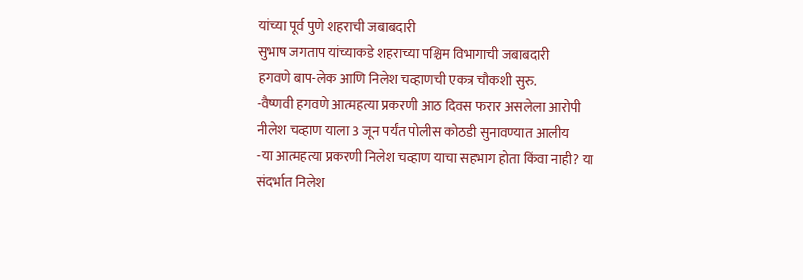यांच्या पूर्व पुणे शहराची जबाबदारी
सुभाष जगताप यांच्याकडे शहराच्या पश्चिम विभागाची जबाबदारी
हगवणे बाप-लेक आणि निलेश चव्हाणची एकत्र चौकशी सुरु.
-वैष्णवी हगवणे आत्महत्या प्रकरणी आठ दिवस फरार असलेला आरोपी नीलेश चव्हाण याला 3 जून पर्यंत पोलीस कोठडी सुनावण्यात आलीय
-या आत्महत्या प्रकरणी निलेश चव्हाण याचा सहभाग होता किंवा नाही? या संदर्भात निलेश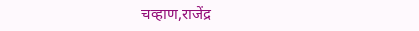चव्हाण,राजेंद्र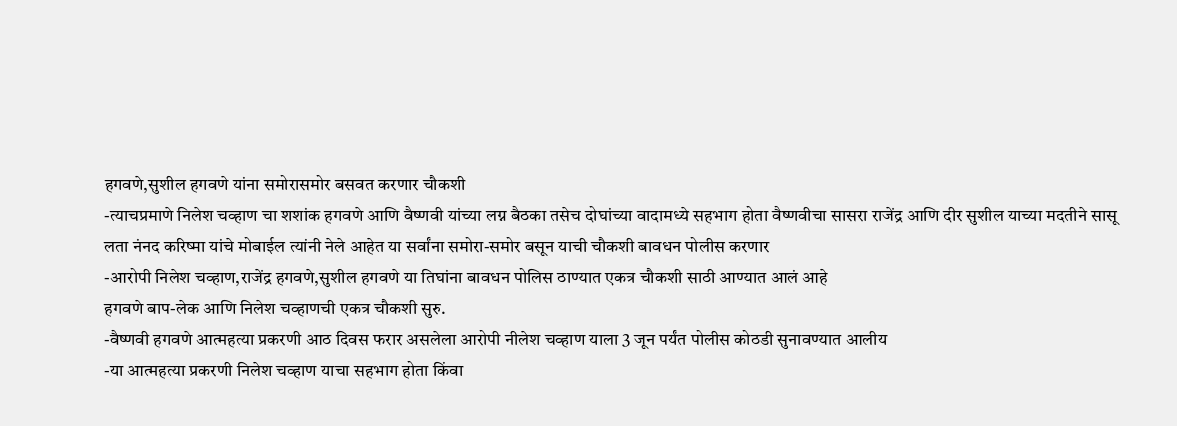हगवणे,सुशील हगवणे यांना समोरासमोर बसवत करणार चौकशी
-त्याचप्रमाणे निलेश चव्हाण चा शशांक हगवणे आणि वैष्णवी यांच्या लग्न बैठका तसेच दोघांच्या वादामध्ये सहभाग होता वैष्णवीचा सासरा राजेंद्र आणि दीर सुशील याच्या मदतीने सासू लता नंनद करिष्मा यांचे मोबाईल त्यांनी नेले आहेत या सर्वांना समोरा-समोर बसून याची चौकशी बावधन पोलीस करणार
-आरोपी निलेश चव्हाण,राजेंद्र हगवणे,सुशील हगवणे या तिघांना बावधन पोलिस ठाण्यात एकत्र चौकशी साठी आण्यात आलं आहे
हगवणे बाप-लेक आणि निलेश चव्हाणची एकत्र चौकशी सुरु.
-वैष्णवी हगवणे आत्महत्या प्रकरणी आठ दिवस फरार असलेला आरोपी नीलेश चव्हाण याला 3 जून पर्यंत पोलीस कोठडी सुनावण्यात आलीय
-या आत्महत्या प्रकरणी निलेश चव्हाण याचा सहभाग होता किंवा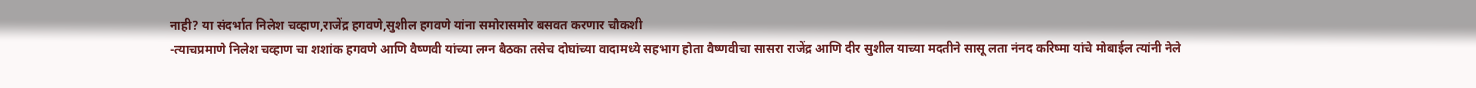नाही? या संदर्भात निलेश चव्हाण,राजेंद्र हगवणे,सुशील हगवणे यांना समोरासमोर बसवत करणार चौकशी
-त्याचप्रमाणे निलेश चव्हाण चा शशांक हगवणे आणि वैष्णवी यांच्या लग्न बैठका तसेच दोघांच्या वादामध्ये सहभाग होता वैष्णवीचा सासरा राजेंद्र आणि दीर सुशील याच्या मदतीने सासू लता नंनद करिष्मा यांचे मोबाईल त्यांनी नेले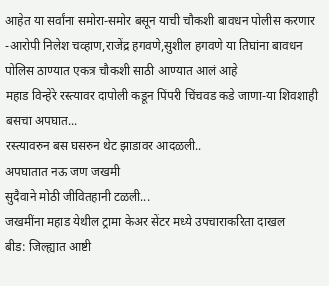आहेत या सर्वांना समोरा-समोर बसून याची चौकशी बावधन पोलीस करणार
-आरोपी निलेश चव्हाण,राजेंद्र हगवणे,सुशील हगवणे या तिघांना बावधन पोलिस ठाण्यात एकत्र चौकशी साठी आण्यात आलं आहे
महाड विन्हेरे रस्त्यावर दापोली कडून पिंपरी चिंचवड कडे जाणा-या शिवशाही बसचा अपघात...
रस्त्यावरुन बस घसरुन थेट झाडावर आदळली..
अपघातात नऊ जण जखमी
सुदैवाने मोठी जीवितहानी टळली...
जखमींना महाड येथील ट्रामा केअर सेंटर मध्ये उपचाराकरिता दाखल
बीड: जिल्ह्यात आष्टी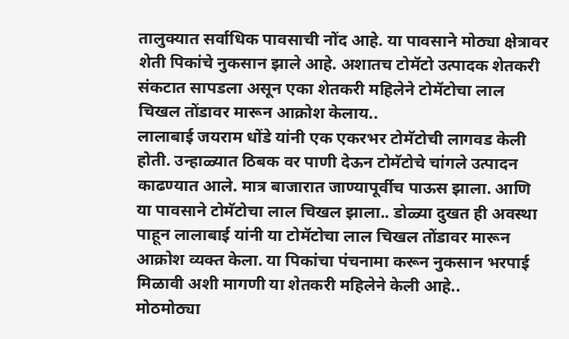तालुक्यात सर्वाधिक पावसाची नोंद आहे. या पावसाने मोठ्या क्षेत्रावर शेती पिकांचे नुकसान झाले आहे. अशातच टोमॅटो उत्पादक शेतकरी संकटात सापडला असून एका शेतकरी महिलेने टोमॅटोचा लाल चिखल तोंडावर मारून आक्रोश केलाय..
लालाबाई जयराम धोंडे यांनी एक एकरभर टोमॅटोची लागवड केली होती. उन्हाळ्यात ठिबक वर पाणी देऊन टोमॅटोचे चांगले उत्पादन काढण्यात आले. मात्र बाजारात जाण्यापूर्वीच पाऊस झाला. आणि या पावसाने टोमॅटोचा लाल चिखल झाला.. डोळ्या दुखत ही अवस्था पाहून लालाबाई यांनी या टोमॅटोचा लाल चिखल तोंडावर मारून आक्रोश व्यक्त केला. या पिकांचा पंचनामा करून नुकसान भरपाई मिळावी अशी मागणी या शेतकरी महिलेने केली आहे..
मोठमोठ्या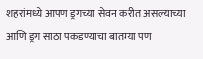शहरांमध्ये आपण ड्रगच्या सेवन करीत असल्याच्या आणि ड्रग साठा पकडण्याचा बातम्या पण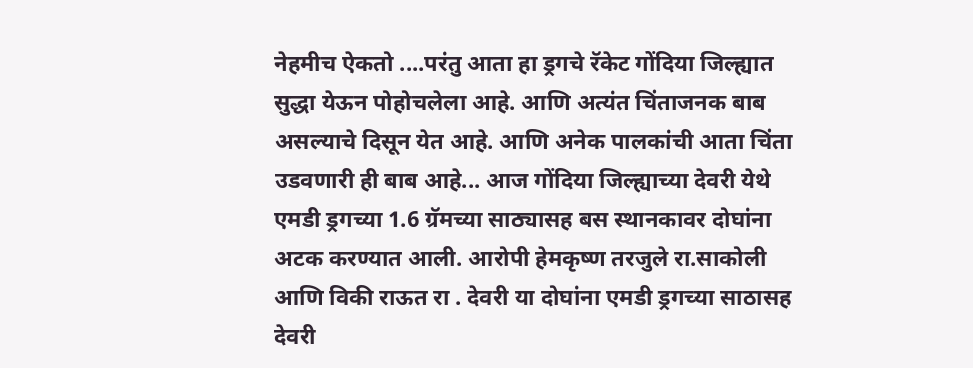नेहमीच ऐकतो ....परंतु आता हा ड्रगचे रॅकेट गोंदिया जिल्ह्यात सुद्धा येऊन पोहोचलेला आहे. आणि अत्यंत चिंताजनक बाब असल्याचे दिसून येत आहे. आणि अनेक पालकांची आता चिंता उडवणारी ही बाब आहे... आज गोंदिया जिल्ह्याच्या देवरी येथे एमडी ड्रगच्या 1.6 ग्रॅमच्या साठ्यासह बस स्थानकावर दोघांना अटक करण्यात आली. आरोपी हेमकृष्ण तरजुले रा.साकोली आणि विकी राऊत रा . देवरी या दोघांना एमडी ड्रगच्या साठासह देवरी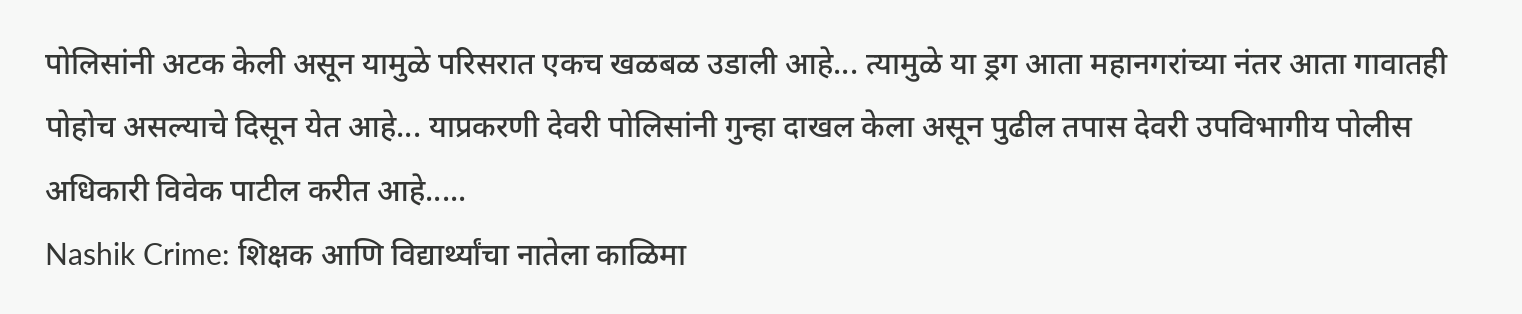पोलिसांनी अटक केली असून यामुळे परिसरात एकच खळबळ उडाली आहे... त्यामुळे या ड्रग आता महानगरांच्या नंतर आता गावातही पोहोच असल्याचे दिसून येत आहे... याप्रकरणी देवरी पोलिसांनी गुन्हा दाखल केला असून पुढील तपास देवरी उपविभागीय पोलीस अधिकारी विवेक पाटील करीत आहे.....
Nashik Crime: शिक्षक आणि विद्यार्थ्यांचा नातेला काळिमा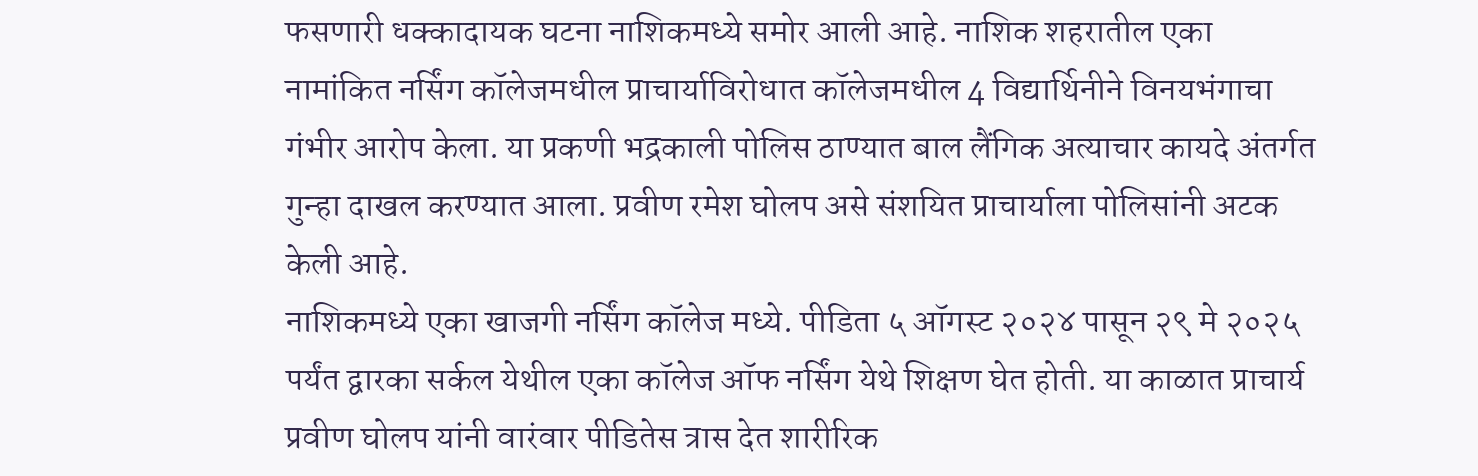फसणारी धक्कादायक घटना नाशिकमध्ये समोर आली आहे. नाशिक शहरातील एका नामांकित नर्सिंग कॉलेजमधील प्राचार्याविरोधात कॉलेजमधील 4 विद्यार्थिनीने विनयभंगाचा गंभीर आरोप केला. या प्रकणी भद्रकाली पोलिस ठाण्यात बाल लैंगिक अत्याचार कायदे अंतर्गत गुन्हा दाखल करण्यात आला. प्रवीण रमेश घोलप असे संशयित प्राचार्याला पोलिसांनी अटक केली आहे.
नाशिकमध्ये एका खाजगी नर्सिंग कॉलेज मध्ये. पीडिता ५ ऑगस्ट २०२४ पासून २९ मे २०२५ पर्यंत द्वारका सर्कल येथील एका कॉलेज ऑफ नर्सिंग येथे शिक्षण घेत होती. या काळात प्राचार्य प्रवीण घोलप यांनी वारंवार पीडितेस त्रास देत शारीरिक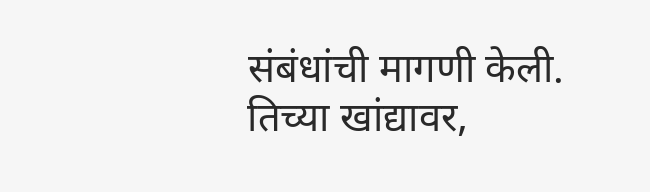संबंधांची मागणी केली. तिच्या खांद्यावर,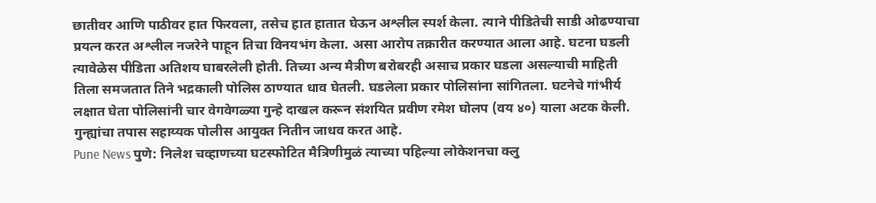छातीवर आणि पाठीवर हात फिरवला, तसेच हात हातात घेऊन अश्लील स्पर्श केला. त्याने पीडितेची साडी ओढण्याचा प्रयत्न करत अश्लील नजरेने पाहून तिचा विनयभंग केला. असा आरोप तक्रारीत करण्यात आला आहे. घटना घडली त्यावेळेस पीडिता अतिशय घाबरलेली होती. तिच्या अन्य मैत्रीण बरोबरही असाच प्रकार घडला असल्याची माहिती तिला समजतात तिने भद्रकाली पोलिस ठाण्यात धाव घेतली. घडलेला प्रकार पोलिसांना सांगितला. घटनेचे गांभीर्य लक्षात घेता पोलिसांनी चार वेगवेगळ्या गुन्हे दाखल करून संशयित प्रवीण रमेश घोलप (वय ४०) याला अटक केली. गुन्ह्यांचा तपास सहाय्यक पोलीस आयुक्त नितीन जाधव करत आहे.
Pune News पुणे: निलेश चव्हाणच्या घटस्फोटित मैत्रिणीमुळं त्याच्या पहिल्या लोकेशनचा क्लु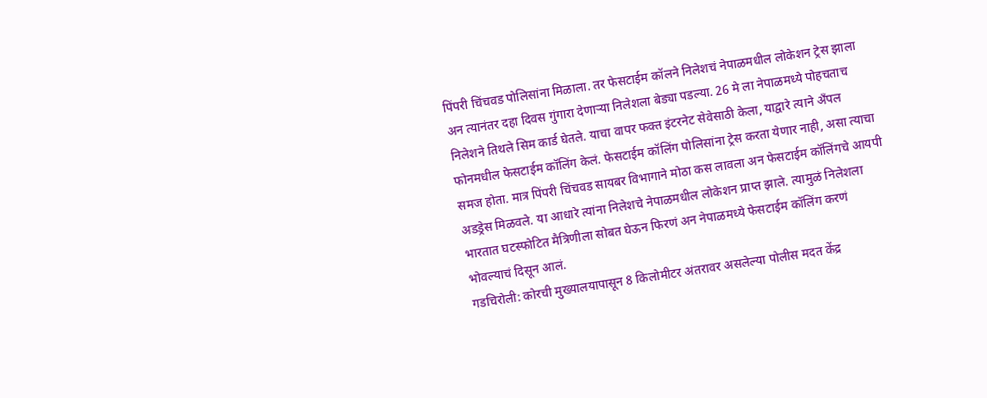पिंपरी चिंचवड पोलिसांना मिळाला. तर फेसटाईम कॉलने निलेशचं नेपाळमधील लोकेशन ट्रेस झाला अन त्यानंतर दहा दिवस गुंगारा देणाऱ्या निलेशला बेड्या पडल्या. 26 मे ला नेपाळमध्ये पोहचताच निलेशने तिथले सिम कार्ड घेतले. याचा वापर फक्त इंटरनेट सेवेसाठी केला, याद्वारे त्याने अँपल फोनमधील फेसटाईम कॉलिंग केलं. फेसटाईम कॉलिंग पोलिसांना ट्रेस करता येणार नाही, असा त्याचा समज होता. मात्र पिंपरी चिंचवड सायबर विभागाने मोठा कस लावला अन फेसटाईम कॉलिंगचे आयपी अडड्रेस मिळवले. या आधारे त्यांना निलेशचे नेपाळमधील लोकेशन प्राप्त झाले. त्यामुळं निलेशला भारतात घटस्फोटित मैत्रिणीला सोबत घेऊन फिरणं अन नेपाळमध्ये फेसटाईम कॉलिंग करणं भोवल्याचं दिसून आलं.
गडचिरोली: कोरची मुख्यालयापासून 8 किलोमीटर अंतरावर असलेल्या पोलीस मदत केंद्र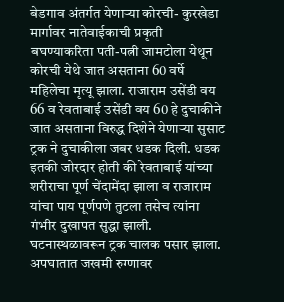बेडगाव अंतर्गत येणाऱ्या कोरची- कुरखेडा मार्गावर नातेवाईकाची प्रकृती बघण्याकरिता पती-पत्नी जामटोला येथून कोरची येथे जात असताना 60 वर्षे महिलेचा मृत्यू झाला. राजाराम उसेंडी वय 66 व रेवताबाई उसेंडी वय 60 हे दुचाकीने जात असताना विरुद्ध दिशेने येणाऱ्या सुसाट ट्रक ने दुचाकीला जबर धडक दिली. धडक इतकी जोरदार होती की रेवताबाई यांच्या शरीराचा पूर्ण चेंदामेंदा झाला व राजाराम यांचा पाय पूर्णपणे तुटला तसेच त्यांना गंभीर दुखापत सुद्धा झाली. घटनास्थळावरून ट्रक चालक पसार झाला. अपघातात जखमी रुग्णावर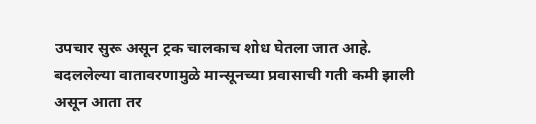उपचार सुरू असून ट्रक चालकाच शोध घेतला जात आहे.
बदललेल्या वातावरणामुळे मान्सूनच्या प्रवासाची गती कमी झाली असून आता तर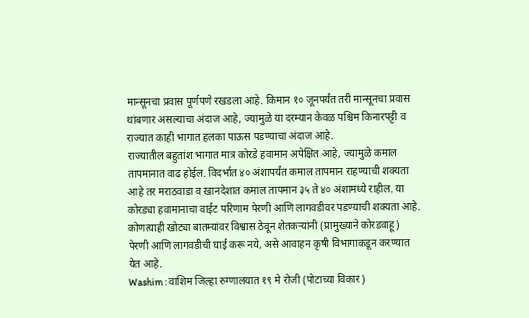मान्सूनचा प्रवास पूर्णपणे रखडला आहे. किमान १० जूनपर्यंत तरी मान्सूनचा प्रवास थांबणार असल्याचा अंदाज आहे, ज्यामुळे या दरम्यान केवळ पश्चिम किनारपट्टी व राज्यात काही भागात हलका पाऊस पडण्याचा अंदाज आहे.
राज्यातील बहुतांश भागात मात्र कोरडे हवामान अपेक्षित आहे, ज्यामुळे कमाल तापमानात वाढ होईल. विदर्भात ४० अंशापर्यंत कमाल तापमान राहण्याची शक्यता आहे तर मराठवाडा व खानदेशात कमाल तापमान ३५ ते ४० अंशामध्ये राहील. या कोरड्या हवामानाचा वाईट परिणाम पेरणी आणि लागवडीवर पडण्याची शक्यता आहे. कोणत्याही खोट्या बातम्यांवर विश्वास ठेवून शेतकऱ्यांनी (प्रामुख्याने कोरडवाहू) पेरणी आणि लागवडीची घाई करू नये, असे आवाहन कृषी विभागाकडून करण्यात येत आहे.
Washim : वाशिम जिल्हा रुग्णालयात १९ मे रोजी (पोटाच्या विकार)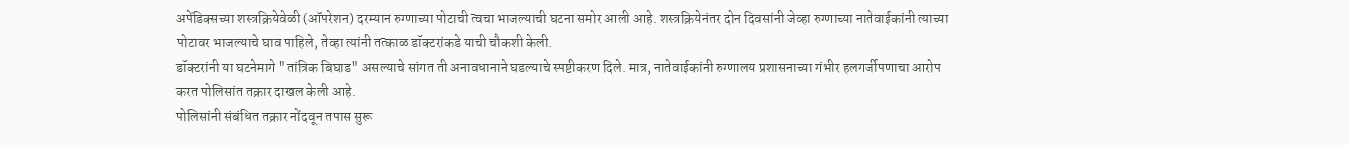अपेंडिक्सच्या शस्त्रक्रियेवेळी (ऑपरेशन) दरम्यान रुग्णाच्या पोटाची त्वचा भाजल्याची घटना समोर आली आहे. शस्त्रक्रियेनंतर दोन दिवसांनी जेव्हा रुग्णाच्या नातेवाईकांनी त्याच्या पोटावर भाजल्याचे घाव पाहिले, तेव्हा त्यांनी तत्काळ डॉक्टरांकडे याची चौकशी केली.
डॉक्टरांनी या घटनेमागे "तांत्रिक बिघाड" असल्याचे सांगत ती अनावधानाने घडल्याचे स्पष्टीकरण दिले. मात्र, नातेवाईकांनी रुग्णालय प्रशासनाच्या गंभीर हलगर्जीपणाचा आरोप करत पोलिसांत तक्रार दाखल केली आहे.
पोलिसांनी संबंधित तक्रार नोंदवून तपास सुरू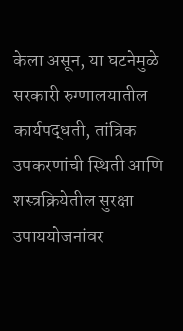केला असून, या घटनेमुळे सरकारी रुग्णालयातील कार्यपद्धती, तांत्रिक उपकरणांची स्थिती आणि शस्त्रक्रियेतील सुरक्षा उपाययोजनांवर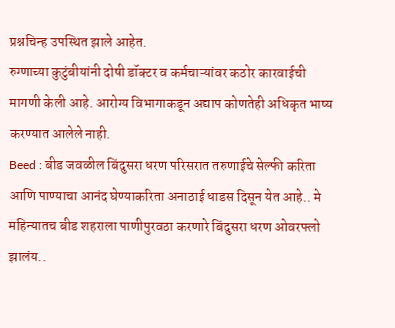प्रश्नचिन्ह उपस्थित झाले आहेत.
रुग्णाच्या कुटुंबीयांनी दोषी डॉक्टर व कर्मचाऱ्यांवर कठोर कारवाईची मागणी केली आहे. आरोग्य विभागाकडून अद्याप कोणतेही अधिकृत भाष्य करण्यात आलेले नाही.
Beed : बीड जवळील बिंदुसरा धरण परिसरात तरुणाईचे सेल्फी करिता आणि पाण्याचा आनंद घेण्याकरिता अनाठाई धाडस दिसून येत आहे.. मे महिन्यातच बीड शहराला पाणीपुरवठा करणारे बिंदुसरा धरण ओवरफ्लो झालंय..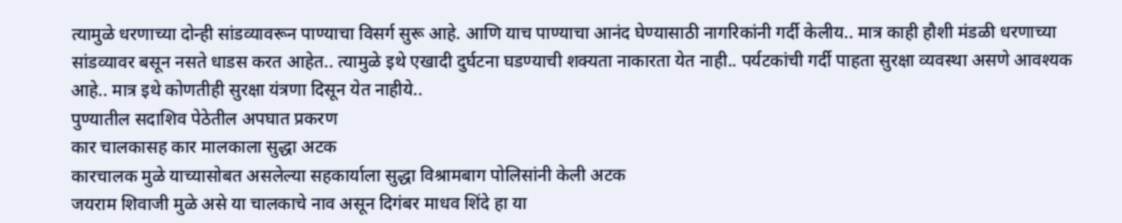त्यामुळे धरणाच्या दोन्ही सांडव्यावरून पाण्याचा विसर्ग सुरू आहे. आणि याच पाण्याचा आनंद घेण्यासाठी नागरिकांनी गर्दी केलीय.. मात्र काही हौशी मंडळी धरणाच्या सांडव्यावर बसून नसते धाडस करत आहेत.. त्यामुळे इथे एखादी दुर्घटना घडण्याची शक्यता नाकारता येत नाही.. पर्यटकांची गर्दी पाहता सुरक्षा व्यवस्था असणे आवश्यक आहे.. मात्र इथे कोणतीही सुरक्षा यंत्रणा दिसून येत नाहीये..
पुण्यातील सदाशिव पेठेतील अपघात प्रकरण
कार चालकासह कार मालकाला सुद्धा अटक
कारचालक मुळे याच्यासोबत असलेल्या सहकार्याला सुद्धा विश्रामबाग पोलिसांनी केली अटक
जयराम शिवाजी मुळे असे या चालकाचे नाव असून दिगंबर माधव शिंदे हा या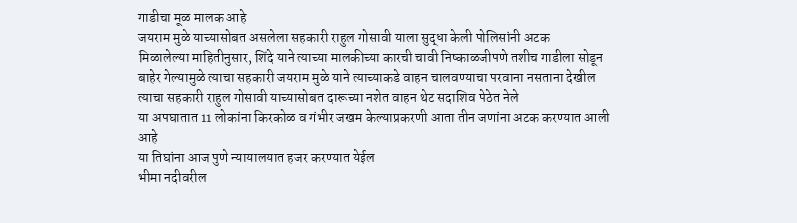गाडीचा मूळ मालक आहे
जयराम मुळे याच्यासोबत असलेला सहकारी राहुल गोसावी याला सुद्धा केली पोलिसांनी अटक
मिळालेल्या माहितीनुसार, शिंदे याने त्याच्या मालकीच्या कारची चावी निष्काळजीपणे तशीच गाडीला सोडून बाहेर गेल्यामुळे त्याचा सहकारी जयराम मुळे याने त्याच्याकडे वाहन चालवण्याचा परवाना नसताना देखील त्याचा सहकारी राहुल गोसावी याच्यासोबत दारूच्या नशेत वाहन थेट सदाशिव पेठेत नेले
या अपघातात 11 लोकांना किरकोळ व गंभीर जखम केल्याप्रकरणी आता तीन जणांना अटक करण्यात आली आहे
या तिघांना आज पुणे न्यायालयात हजर करण्यात येईल
भीमा नदीवरील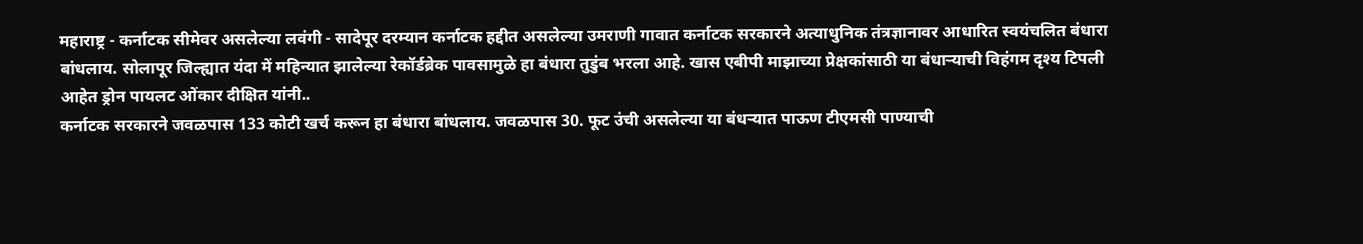महाराष्ट्र - कर्नाटक सीमेवर असलेल्या लवंगी - सादेपूर दरम्यान कर्नाटक हद्दीत असलेल्या उमराणी गावात कर्नाटक सरकारने अत्याधुनिक तंत्रज्ञानावर आधारित स्वयंचलित बंधारा बांधलाय. सोलापूर जिल्ह्यात यंदा में महिन्यात झालेल्या रेकॉर्डब्रेक पावसामुळे हा बंधारा तुडुंब भरला आहे. खास एबीपी माझाच्या प्रेक्षकांसाठी या बंधाऱ्याची विहंगम दृश्य टिपली आहेत ड्रोन पायलट ओंकार दीक्षित यांनी..
कर्नाटक सरकारने जवळपास 133 कोटी खर्च करून हा बंधारा बांधलाय. जवळपास 30. फूट उंची असलेल्या या बंधऱ्यात पाऊण टीएमसी पाण्याची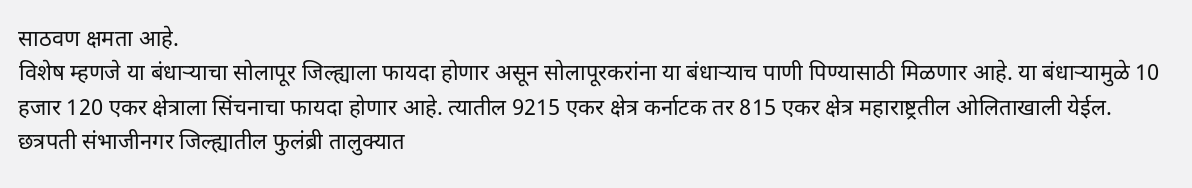साठवण क्षमता आहे.
विशेष म्हणजे या बंधाऱ्याचा सोलापूर जिल्ह्याला फायदा होणार असून सोलापूरकरांना या बंधाऱ्याच पाणी पिण्यासाठी मिळणार आहे. या बंधाऱ्यामुळे 10 हजार 120 एकर क्षेत्राला सिंचनाचा फायदा होणार आहे. त्यातील 9215 एकर क्षेत्र कर्नाटक तर 815 एकर क्षेत्र महाराष्ट्रतील ओलिताखाली येईल.
छत्रपती संभाजीनगर जिल्ह्यातील फुलंब्री तालुक्यात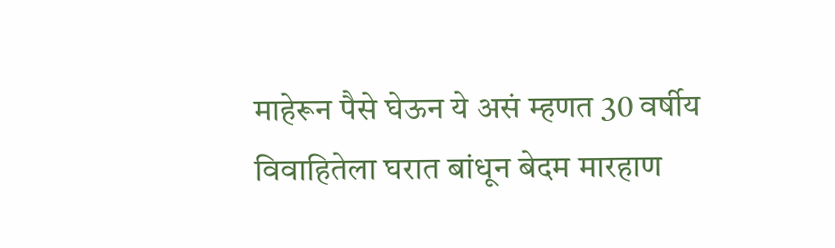माहेरून पैसे घेऊन ये असं म्हणत 30 वर्षीय विवाहितेला घरात बांधून बेदम मारहाण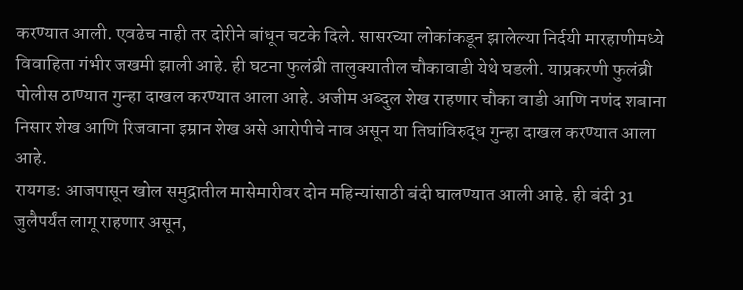करण्यात आली. एवढेच नाही तर दोरीने बांधून चटके दिले. सासरच्या लोकांकडून झालेल्या निर्दयी मारहाणीमध्ये विवाहिता गंभीर जखमी झाली आहे. ही घटना फुलंब्री तालुक्यातील चौकावाडी येथे घडली. याप्रकरणी फुलंब्री पोलीस ठाण्यात गुन्हा दाखल करण्यात आला आहे. अजीम अब्दुल शेख राहणार चौका वाडी आणि नणंद शबाना निसार शेख आणि रिजवाना इम्रान शेख असे आरोपीचे नाव असून या तिघांविरुद्ध गुन्हा दाखल करण्यात आला आहे.
रायगड: आजपासून खोल समुद्रातील मासेमारीवर दोन महिन्यांसाठी बंदी घालण्यात आली आहे. ही बंदी 31 जुलैपर्यंत लागू राहणार असून,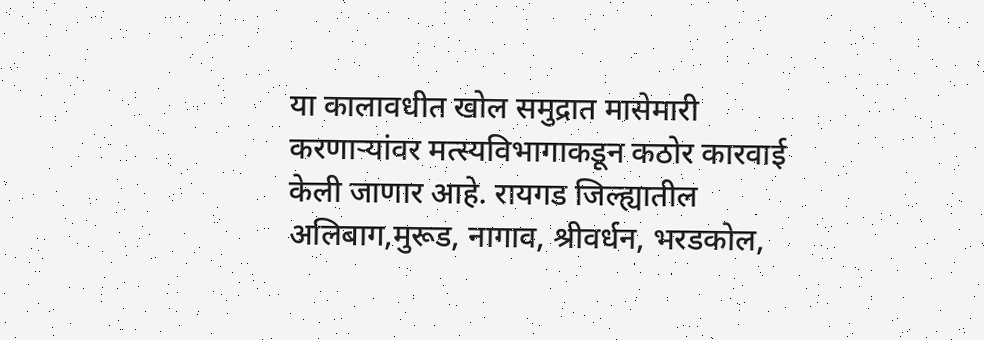या कालावधीत खोल समुद्रात मासेमारी करणाऱ्यांवर मत्स्यविभागाकडून कठोर कारवाई केली जाणार आहे. रायगड जिल्ह्यातील अलिबाग,मुरूड, नागाव, श्रीवर्धन, भरडकोल,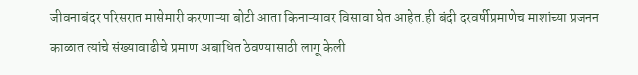जीवनाबंदर परिसरात मासेमारी करणाऱ्या बोटी आता किनाऱ्यावर विसावा घेत आहेत.ही बंदी दरवर्षीप्रमाणेच माशांच्या प्रजनन काळात त्यांचे संख्यावाढीचे प्रमाण अबाधित ठेवण्यासाठी लागू केली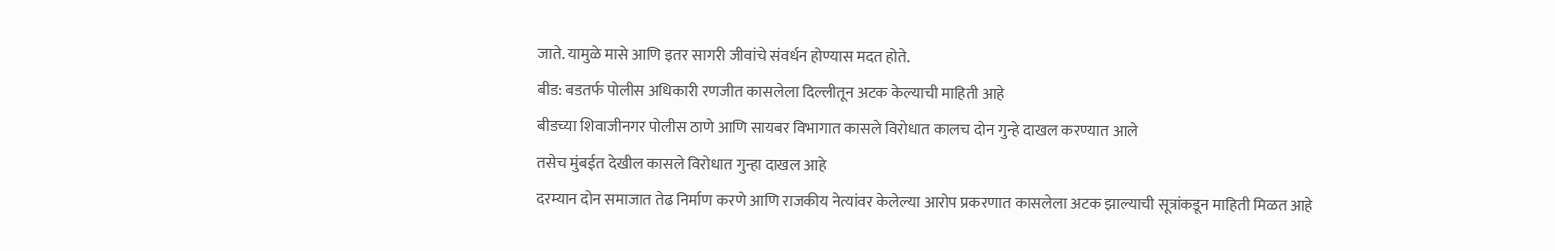जाते. यामुळे मासे आणि इतर सागरी जीवांचे संवर्धन होण्यास मदत होते.
बीड: बडतर्फ पोलीस अधिकारी रणजीत कासलेला दिल्लीतून अटक केल्याची माहिती आहे
बीडच्या शिवाजीनगर पोलीस ठाणे आणि सायबर विभागात कासले विरोधात कालच दोन गुन्हे दाखल करण्यात आले
तसेच मुंबईत देखील कासले विरोधात गुन्हा दाखल आहे
दरम्यान दोन समाजात तेढ निर्माण करणे आणि राजकीय नेत्यांवर केलेल्या आरोप प्रकरणात कासलेला अटक झाल्याची सूत्रांकडून माहिती मिळत आहे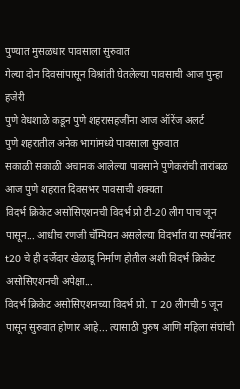पुण्यात मुसळधार पावसाला सुरुवात
गेल्या दोन दिवसांपासून विश्रांती घेतलेल्या पावसाची आज पुन्हा हजेरी
पुणे वेधशाळे कडून पुणे शहरासहजींना आज ऑरेंज अलर्ट
पुणे शहरातील अनेक भागांमध्ये पावसाला सुरुवात
सकाळी सकाळी अचानक आलेल्या पावसाने पुणेकरांची तारांबळ
आज पुणे शहरात दिवसभर पावसाची शक्यता
विदर्भ क्रिकेट असोसिएशनची विदर्भ प्रो टी-20 लीग पाच जून पासून... आधीच रणजी चॅम्पियन असलेल्या विदर्भात या स्पर्धेनंतर t20 चे ही दर्जेदार खेळाडू निर्माण होतील अशी विदर्भ क्रिकेट असोसिएशनची अपेक्षा...
विदर्भ क्रिकेट असोसिएशनच्या विदर्भ प्रो. T 20 लीगची 5 जून पासून सुरुवात होणार आहे... त्यासाठी पुरुष आणि महिला संघांची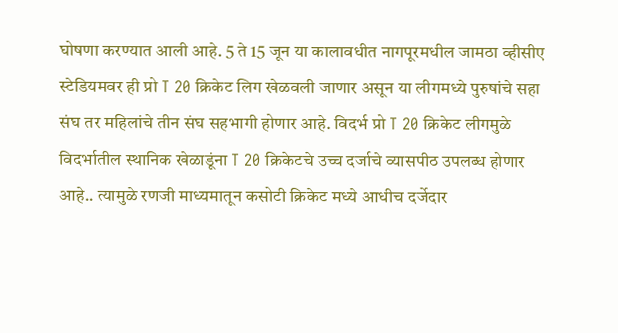घोषणा करण्यात आली आहे. 5 ते 15 जून या कालावधीत नागपूरमधील जामठा व्हीसीए स्टेडियमवर ही प्रो T 20 क्रिकेट लिग खेळवली जाणार असून या लीगमध्ये पुरुषांचे सहा संघ तर महिलांचे तीन संघ सहभागी होणार आहे. विदर्भ प्रो T 20 क्रिकेट लीगमुळे विदर्भातील स्थानिक खेळाडूंना T 20 क्रिकेटचे उच्च दर्जाचे व्यासपीठ उपलब्ध होणार आहे.. त्यामुळे रणजी माध्यमातून कसोटी क्रिकेट मध्ये आधीच दर्जेदार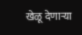खेळू देणाऱ्या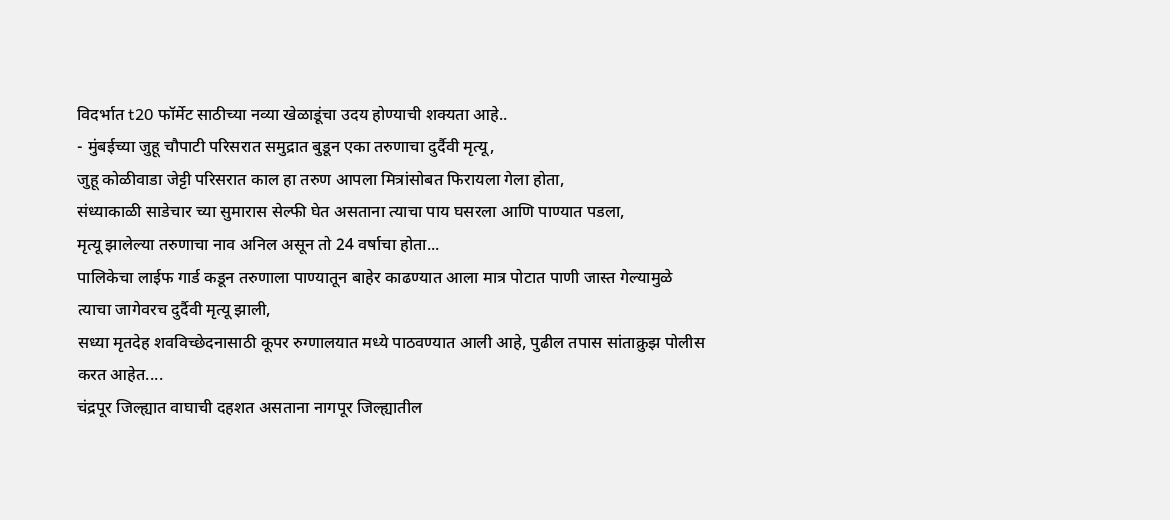विदर्भात t20 फॉर्मेट साठीच्या नव्या खेळाडूंचा उदय होण्याची शक्यता आहे..
- मुंबईच्या जुहू चौपाटी परिसरात समुद्रात बुडून एका तरुणाचा दुर्दैवी मृत्यू,
जुहू कोळीवाडा जेट्टी परिसरात काल हा तरुण आपला मित्रांसोबत फिरायला गेला होता,
संध्याकाळी साडेचार च्या सुमारास सेल्फी घेत असताना त्याचा पाय घसरला आणि पाण्यात पडला,
मृत्यू झालेल्या तरुणाचा नाव अनिल असून तो 24 वर्षाचा होता...
पालिकेचा लाईफ गार्ड कडून तरुणाला पाण्यातून बाहेर काढण्यात आला मात्र पोटात पाणी जास्त गेल्यामुळे त्याचा जागेवरच दुर्दैवी मृत्यू झाली,
सध्या मृतदेह शवविच्छेदनासाठी कूपर रुग्णालयात मध्ये पाठवण्यात आली आहे, पुढील तपास सांताक्रुझ पोलीस करत आहेत....
चंद्रपूर जिल्ह्यात वाघाची दहशत असताना नागपूर जिल्ह्यातील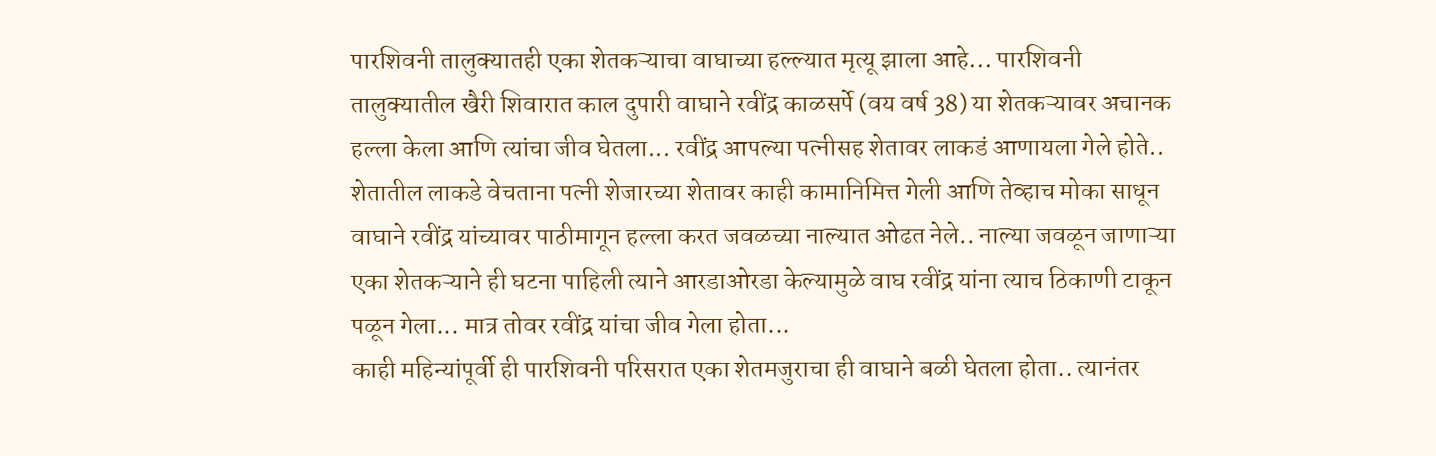पारशिवनी तालुक्यातही एका शेतकऱ्याचा वाघाच्या हल्ल्यात मृत्यू झाला आहे... पारशिवनी तालुक्यातील खैरी शिवारात काल दुपारी वाघाने रवींद्र काळसर्पे (वय वर्ष 38) या शेतकऱ्यावर अचानक हल्ला केला आणि त्यांचा जीव घेतला... रवींद्र आपल्या पत्नीसह शेतावर लाकडं आणायला गेले होते.. शेतातील लाकडे वेचताना पत्नी शेजारच्या शेतावर काही कामानिमित्त गेली आणि तेव्हाच मोका साधून वाघाने रवींद्र यांच्यावर पाठीमागून हल्ला करत जवळच्या नाल्यात ओढत नेले.. नाल्या जवळून जाणाऱ्या एका शेतकऱ्याने ही घटना पाहिली त्याने आरडाओरडा केल्यामुळे वाघ रवींद्र यांना त्याच ठिकाणी टाकून पळून गेला... मात्र तोवर रवींद्र यांचा जीव गेला होता...
काही महिन्यांपूर्वी ही पारशिवनी परिसरात एका शेतमजुराचा ही वाघाने बळी घेतला होता.. त्यानंतर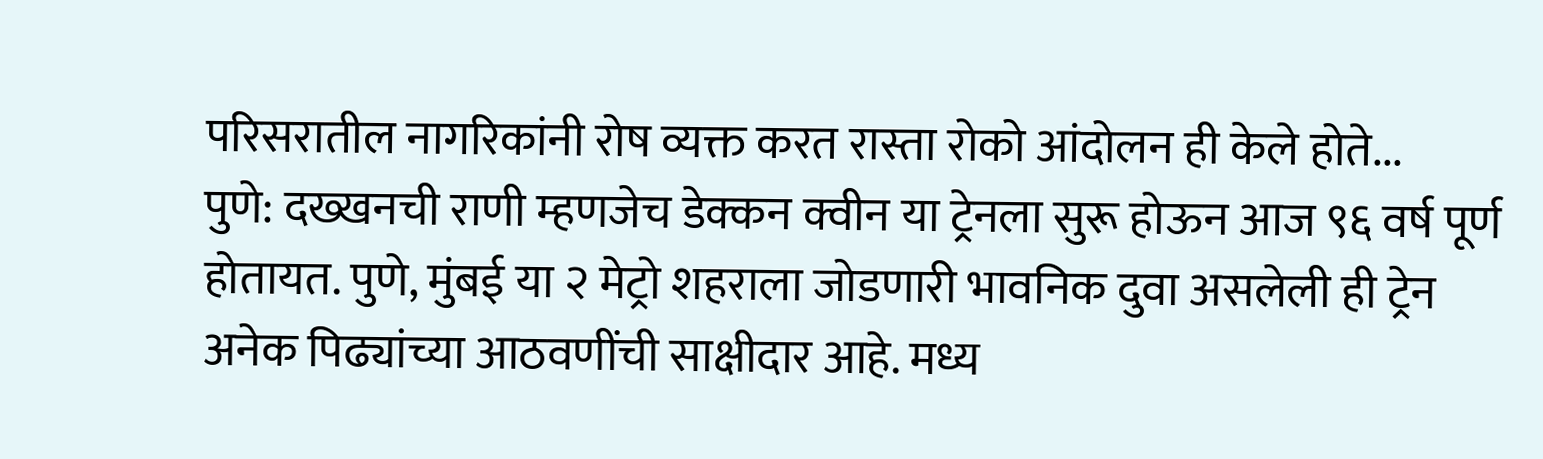परिसरातील नागरिकांनी रोष व्यक्त करत रास्ता रोको आंदोलन ही केले होते...
पुणे: दख्खनची राणी म्हणजेच डेक्कन क्वीन या ट्रेनला सुरू होऊन आज ९६ वर्ष पूर्ण होतायत. पुणे, मुंबई या २ मेट्रो शहराला जोडणारी भावनिक दुवा असलेली ही ट्रेन अनेक पिढ्यांच्या आठवणींची साक्षीदार आहे. मध्य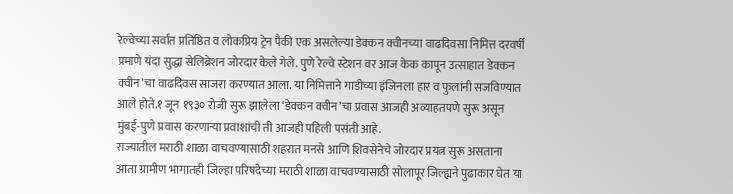रेल्वेच्या सर्वात प्रतिष्ठित व लोकप्रिय ट्रेन पैकी एक असलेल्या डेक्कन क्वीनच्या वाढदिवसा निमित्त दरवर्षी प्रमाणे यंदा सुद्धा सेलिब्रेशन जोरदार केले गेले. पुणे रेल्वे स्टेशन वर आज केक कापून उत्साहात डेक्कन क्वीन’चा वाढदिवस साजरा करण्यात आला. या निमित्ताने गाडीच्या इंजिनला हार व फुलांनी सजविण्यात आले होते.१ जून १९३० रोजी सुरू झालेला ‘डेक्कन क्वीन’चा प्रवास आजही अव्याहतपणे सुरू असून मुंबई-पुणे प्रवास करणाऱ्या प्रवाशांची ती आजही पहिली पसंती आहे.
राज्यातील मराठी शाळा वाचवण्यासाठी शहरात मनसे आणि शिवसेनेचे जोरदार प्रयत्न सुरू असताना आता ग्रामीण भागातही जिल्हा परिषदेच्या मराठी शाळा वाचवण्यासाठी सोलापूर जिल्ह्यने पुढाकार घेत या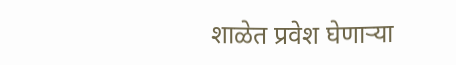शाळेत प्रवेश घेणाऱ्या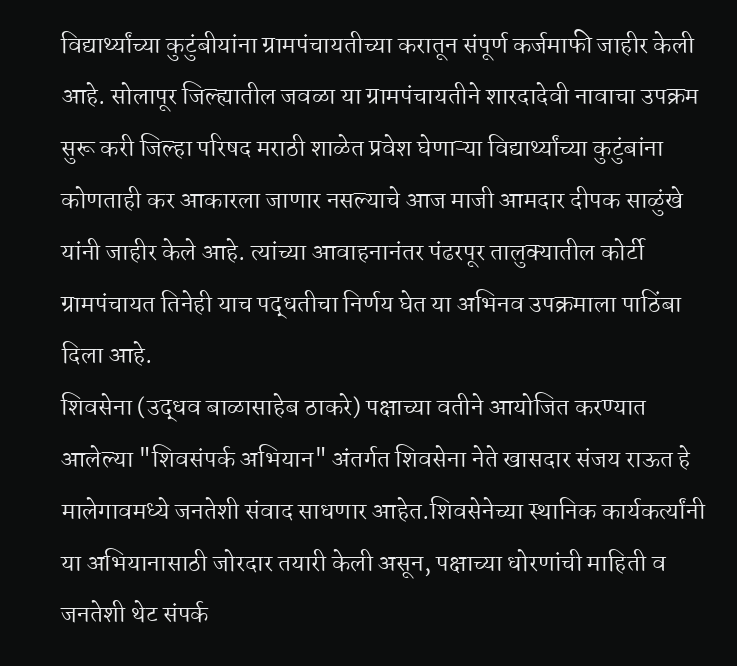विद्यार्थ्यांच्या कुटुंबीयांना ग्रामपंचायतीच्या करातून संपूर्ण कर्जमाफी जाहीर केली आहे. सोलापूर जिल्ह्यातील जवळा या ग्रामपंचायतीने शारदादेवी नावाचा उपक्रम सुरू करी जिल्हा परिषद मराठी शाळेत प्रवेश घेणाऱ्या विद्यार्थ्यांच्या कुटुंबांना कोणताही कर आकारला जाणार नसल्याचे आज माजी आमदार दीपक साळुंखे यांनी जाहीर केले आहे. त्यांच्या आवाहनानंतर पंढरपूर तालुक्यातील कोर्टी ग्रामपंचायत तिनेही याच पद्धतीचा निर्णय घेत या अभिनव उपक्रमाला पाठिंबा दिला आहे.
शिवसेना (उद्धव बाळासाहेब ठाकरे) पक्षाच्या वतीने आयोजित करण्यात आलेल्या "शिवसंपर्क अभियान" अंतर्गत शिवसेना नेते खासदार संजय राऊत हे मालेगावमध्ये जनतेशी संवाद साधणार आहेत.शिवसेनेच्या स्थानिक कार्यकर्त्यांनी या अभियानासाठी जोरदार तयारी केली असून, पक्षाच्या धोरणांची माहिती व जनतेशी थेट संपर्क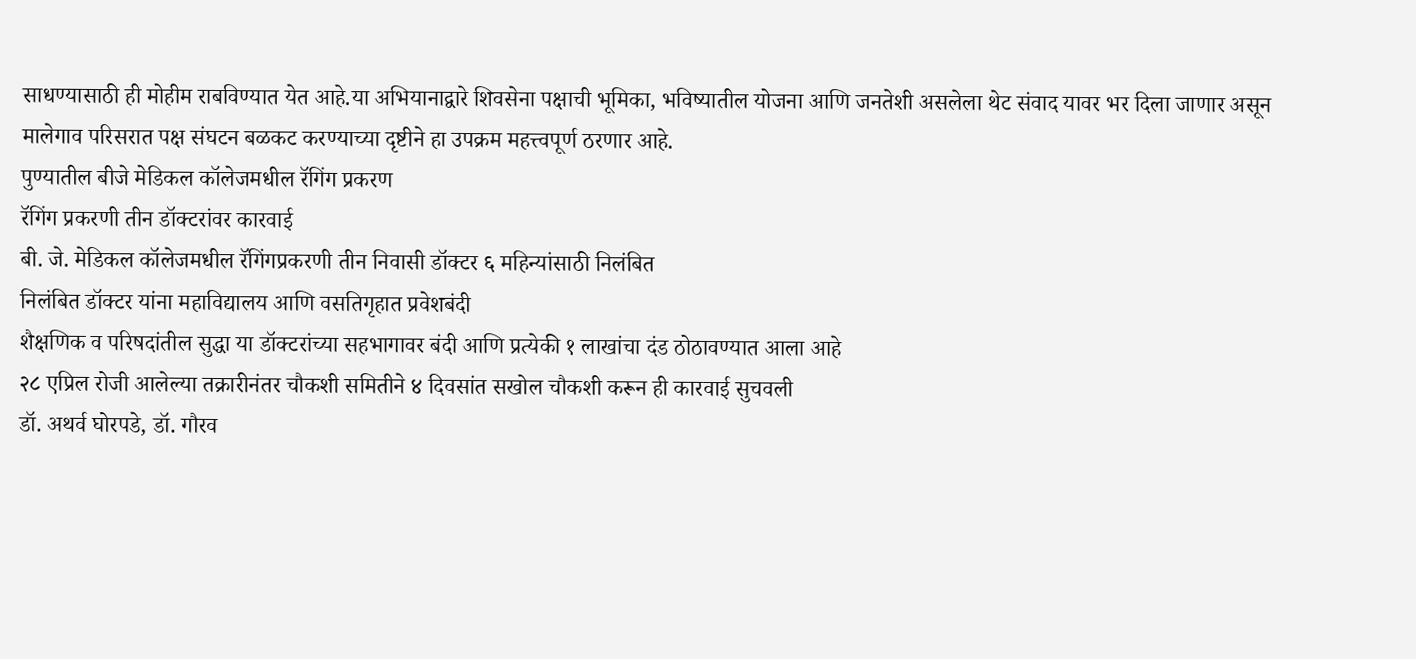साधण्यासाठी ही मोहीम राबविण्यात येत आहे.या अभियानाद्वारे शिवसेना पक्षाची भूमिका, भविष्यातील योजना आणि जनतेशी असलेला थेट संवाद यावर भर दिला जाणार असून मालेगाव परिसरात पक्ष संघटन बळकट करण्याच्या दृष्टीने हा उपक्रम महत्त्वपूर्ण ठरणार आहे.
पुण्यातील बीजे मेडिकल कॉलेजमधील रॅगिंग प्रकरण
रॅगिंग प्रकरणी तीन डॉक्टरांवर कारवाई
बी. जे. मेडिकल कॉलेजमधील रॅगिंगप्रकरणी तीन निवासी डॉक्टर ६ महिन्यांसाठी निलंबित
निलंबित डॉक्टर यांना महाविद्यालय आणि वसतिगृहात प्रवेशबंदी
शैक्षणिक व परिषदांतील सुद्धा या डॉक्टरांच्या सहभागावर बंदी आणि प्रत्येकी १ लाखांचा दंड ठोठावण्यात आला आहे
२८ एप्रिल रोजी आलेल्या तक्रारीनंतर चौकशी समितीने ४ दिवसांत सखोल चौकशी करून ही कारवाई सुचवली
डॉ. अथर्व घोरपडे, डॉ. गौरव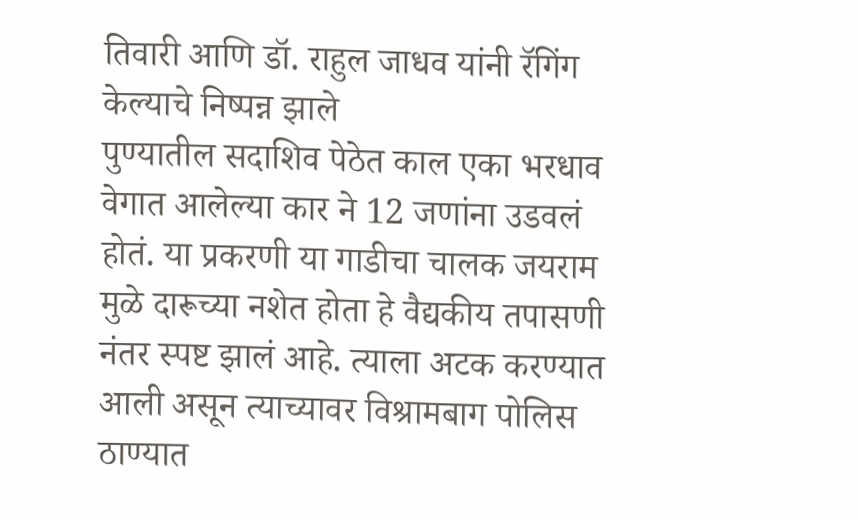तिवारी आणि डॉ. राहुल जाधव यांनी रॅगिंग केल्याचे निष्पन्न झाले
पुण्यातील सदाशिव पेठेत काल एका भरधाव वेगात आलेल्या कार ने 12 जणांना उडवलं होतं. या प्रकरणी या गाडीचा चालक जयराम मुळे दारूच्या नशेत होता हे वैद्यकीय तपासणी नंतर स्पष्ट झालं आहे. त्याला अटक करण्यात आली असून त्याच्यावर विश्रामबाग पोलिस ठाण्यात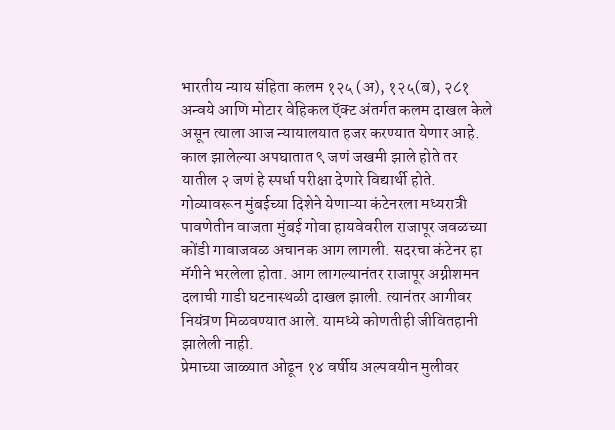भारतीय न्याय संहिता कलम १२५ (अ), १२५(ब), २८१ अन्वये आणि मोटार वेहिकल ऍक्ट अंतर्गत कलम दाखल केले असून त्याला आज न्यायालयात हजर करण्यात येणार आहे. काल झालेल्या अपघातात ९ जणं जखमी झाले होते तर यातील २ जणं हे स्पर्धा परीक्षा देणारे विद्यार्थी होते.
गोव्यावरून मुंबईच्या दिशेने येणाऱ्या कंटेनरला मध्यरात्री पावणेतीन वाजता मुंबई गोवा हायवेवरील राजापूर जवळच्या कोंडी गावाजवळ अचानक आग लागली. सदरचा कंटेनर हा मॅगीने भरलेला होता. आग लागल्यानंतर राजापूर अग्नीशमन दलाची गाडी घटनास्थळी दाखल झाली. त्यानंतर आगीवर नियंत्रण मिळवण्यात आले. यामध्ये कोणतीही जीवितहानी झालेली नाही.
प्रेमाच्या जाळ्यात ओढून १४ वर्षीय अल्पवयीन मुलीवर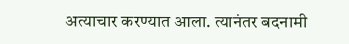अत्याचार करण्यात आला. त्यानंतर बदनामी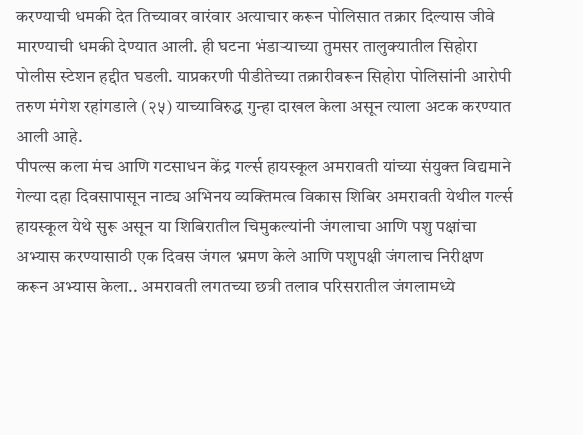करण्याची धमकी देत तिच्यावर वारंवार अत्याचार करून पोलिसात तक्रार दिल्यास जीवे मारण्याची धमकी देण्यात आली. ही घटना भंडाऱ्याच्या तुमसर तालुक्यातील सिहोरा पोलीस स्टेशन हद्दीत घडली. याप्रकरणी पीडीतेच्या तक्रारीवरून सिहोरा पोलिसांनी आरोपी तरुण मंगेश रहांगडाले (२५) याच्याविरुद्ध गुन्हा दाखल केला असून त्याला अटक करण्यात आली आहे.
पीपल्स कला मंच आणि गटसाधन केंद्र गर्ल्स हायस्कूल अमरावती यांच्या संयुक्त विद्यमाने गेल्या दहा दिवसापासून नाट्य अभिनय व्यक्तिमत्व विकास शिबिर अमरावती येथील गर्ल्स हायस्कूल येथे सुरू असून या शिबिरातील चिमुकल्यांनी जंगलाचा आणि पशु पक्षांचा अभ्यास करण्यासाठी एक दिवस जंगल भ्रमण केले आणि पशुपक्षी जंगलाच निरीक्षण करून अभ्यास केला.. अमरावती लगतच्या छत्री तलाव परिसरातील जंगलामध्ये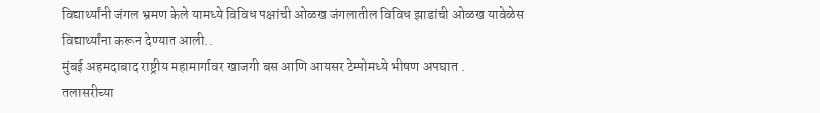विद्यार्थ्यांनी जंगल भ्रमण केले यामध्ये विविध पक्षांची ओळख जंगलातील विविध झाडांची ओळख यावेळेस विद्यार्थ्यांना करून देण्यात आली..
मुंबई अहमदाबाद राष्ट्रीय महामार्गावर खाजगी बस आणि आयसर टेम्पोमध्ये भीषण अपघात .
तलासरीच्या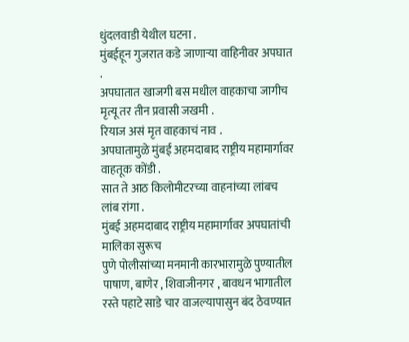धुंदलवाडी येथील घटना .
मुंबईहून गुजरात कडे जाणाऱ्या वाहिनीवर अपघात .
अपघातात खाजगी बस मधील वाहकाचा जागीच मृत्यू तर तीन प्रवासी जखमी .
रियाज असं मृत वाहकाचं नाव .
अपघातामुळे मुंबई अहमदाबाद राष्ट्रीय महामार्गावर वाहतूक कोंडी .
सात ते आठ किलोमीटरच्या वाहनांच्या लांबच लांब रांगा .
मुंबई अहमदाबाद राष्ट्रीय महामार्गावर अपघातांची मालिका सुरूच
पुणे पोलीसांच्या मनमानी कारभारामुळे पुण्यातील पाषाण, बाणेर , शिवाजीनगर , बावधन भागातील रस्ते पहाटे साडे चार वाजल्यापासुन बंद ठेवण्यात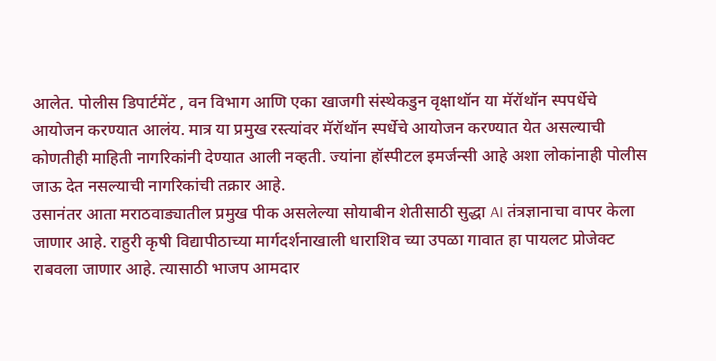आलेत. पोलीस डिपार्टमेंट , वन विभाग आणि एका खाजगी संस्थेकडुन वृक्षाथॉन या मॅरॉथॉन स्पपर्धेचे आयोजन करण्यात आलंय. मात्र या प्रमुख रस्त्यांवर मॅरॉथॉन स्पर्धेचे आयोजन करण्यात येत असल्याची कोणतीही माहिती नागरिकांनी देण्यात आली नव्हती. ज्यांना हॉस्पीटल इमर्जन्सी आहे अशा लोकांनाही पोलीस जाऊ देत नसल्याची नागरिकांची तक्रार आहे.
उसानंतर आता मराठवाड्यातील प्रमुख पीक असलेल्या सोयाबीन शेतीसाठी सुद्धा AI तंत्रज्ञानाचा वापर केला जाणार आहे. राहुरी कृषी विद्यापीठाच्या मार्गदर्शनाखाली धाराशिव च्या उपळा गावात हा पायलट प्रोजेक्ट राबवला जाणार आहे. त्यासाठी भाजप आमदार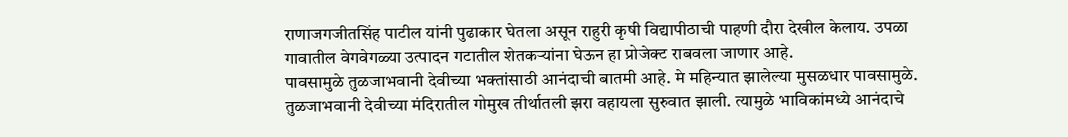राणाजगजीतसिंह पाटील यांनी पुढाकार घेतला असून राहुरी कृषी विद्यापीठाची पाहणी दौरा देखील केलाय. उपळा गावातील वेगवेगळ्या उत्पादन गटातील शेतकऱ्यांना घेऊन हा प्रोजेक्ट राबवला जाणार आहे.
पावसामुळे तुळजाभवानी देवीच्या भक्तांसाठी आनंदाची बातमी आहे. मे महिन्यात झालेल्या मुसळधार पावसामुळे. तुळजाभवानी देवीच्या मंदिरातील गोमुख तीर्थातली झरा वहायला सुरुवात झाली. त्यामुळे भाविकांमध्ये आनंदाचे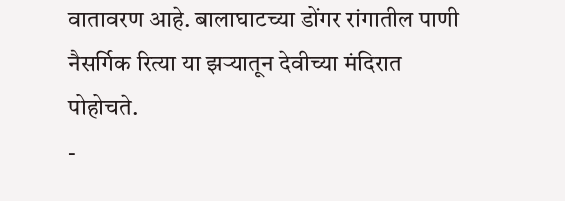वातावरण आहे. बालाघाटच्या डोंगर रांगातील पाणी नैसर्गिक रित्या या झऱ्यातून देवीच्या मंदिरात पोहोचते.
-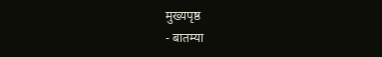मुख्यपृष्ठ
- बातम्या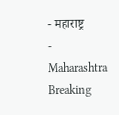- महाराष्ट्र
- Maharashtra Breaking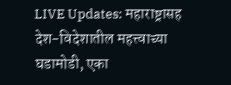LIVE Updates: महाराष्ट्रासह देश-विदेशातील महत्त्वाच्या घडामोडी, एका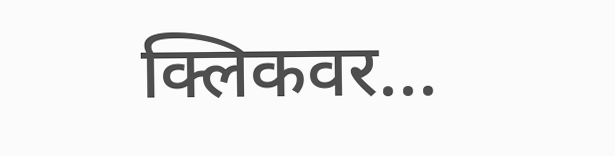क्लिकवर...